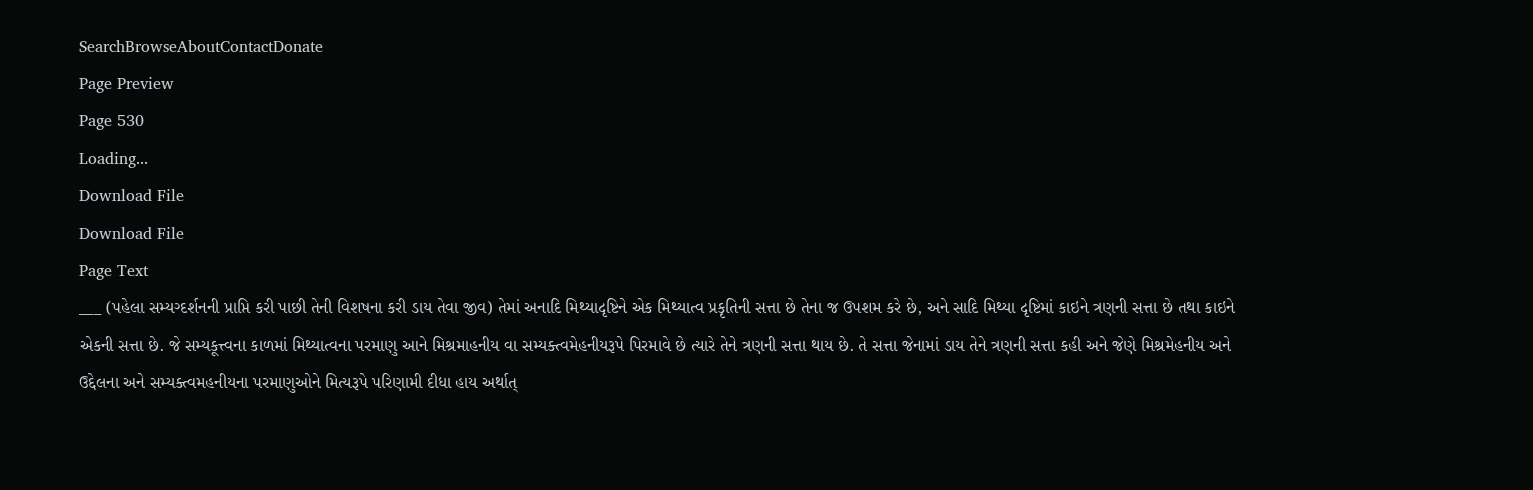SearchBrowseAboutContactDonate
Page Preview
Page 530
Loading...
Download File
Download File
Page Text
___ (પહેલા સમ્યગ્દર્શનની પ્રાપ્તિ કરી પાછી તેની વિશષના કરી ડાય તેવા જીવ) તેમાં અનાદિ મિથ્યાદૃષ્ટિને એક મિથ્યાત્વ પ્રકૃતિની સત્તા છે તેના જ ઉપશમ કરે છે, અને સાદિ મિથ્યા દૃષ્ટિમાં કાઇને ત્રણની સત્તા છે તથા કાઇને એકની સત્તા છે. જે સમ્યકૂત્ત્વના કાળમાં મિથ્યાત્વના પરમાણુ આને મિશ્રમાહનીય વા સમ્યક્ત્વમેહનીયરૂપે પિરમાવે છે ત્યારે તેને ત્રણની સત્તા થાય છે. તે સત્તા જેનામાં ડાય તેને ત્રણની સત્તા કહી અને જેણે મિશ્રમેહનીય અને ઉદ્દેલના અને સમ્યક્ત્વમહનીયના પરમાણુઓને મિત્યરૂપે પરિણામી દીધા હાય અર્થાત્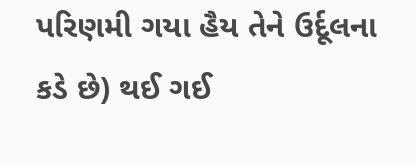પરિણમી ગયા હૈય તેને ઉર્દૂલના કડે છે) થઈ ગઈ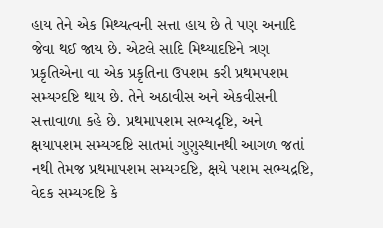હાય તેને એક મિથ્યત્વની સત્તા હાય છે તે પણ અનાદિ જેવા થઈ જાય છે. એટલે સાદિ મિથ્યાદષ્ટિને ત્રણ પ્રકૃતિએના વા એક પ્રકૃતિના ઉપશમ કરી પ્રથમપશમ સમ્યગ્દષ્ટિ થાય છે. તેને અઠાવીસ અને એકવીસની સત્તાવાળા કહે છે. પ્રથમાપશમ સભ્યદૃષ્ટિ, અને ક્ષયાપશમ સમ્યગ્દષ્ટિ સાતમાં ગુણુસ્થાનથી આગળ જતાં નથી તેમજ પ્રથમાપશમ સમ્યગ્દષ્ટિ, ક્ષયે પશમ સભ્યદ્રષ્ટિ, વેદક સમ્યગ્દષ્ટિ કે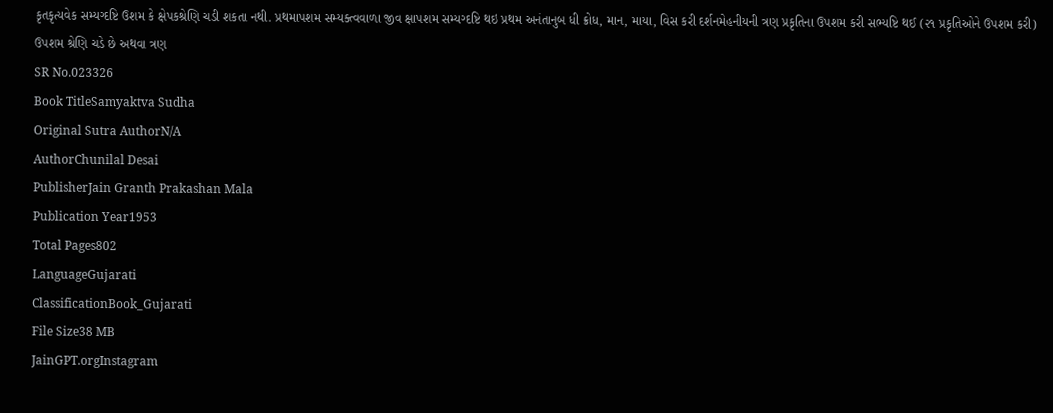કૃતકૃત્યવેક સમ્યગ્દષ્ટિ ઉશમ કે ક્ષેપકશ્રેણિ ચડી શકતા નથી. પ્રથમાપશમ સમ્યક્ત્વવાળા જીવ ક્ષાપશમ સમ્યગ્દષ્ટિ થઇ પ્રથમ અનંતાનુબ ધી ક્રોધ, માન, માયા, વિસ કરી દર્શનમેહનીયની ત્રણ પ્રકૃતિના ઉપશમ કરી સભ્યષ્ટિ થઈ (૨૧ પ્રકૃતિઓને ઉપશમ કરી) ઉપશમ શ્રેણિ ચડે છે અથવા ત્રણ
SR No.023326
Book TitleSamyaktva Sudha
Original Sutra AuthorN/A
AuthorChunilal Desai
PublisherJain Granth Prakashan Mala
Publication Year1953
Total Pages802
LanguageGujarati
ClassificationBook_Gujarati
File Size38 MB
JainGPT.orgInstagram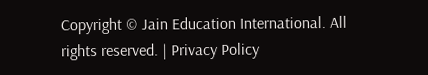Copyright © Jain Education International. All rights reserved. | Privacy Policy